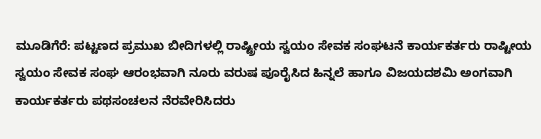ಮೂಡಿಗೆರೆ: ಪಟ್ಟಣದ ಪ್ರಮುಖ ಬೀದಿಗಳಲ್ಲಿ ರಾಷ್ಟ್ರೀಯ ಸ್ವಯಂ ಸೇವಕ ಸಂಘಟನೆ ಕಾರ್ಯಕರ್ತರು ರಾಷ್ಟೀಯ ಸ್ವಯಂ ಸೇವಕ ಸಂಘ ಆರಂಭವಾಗಿ ನೂರು ವರುಷ ಪೂರೈಸಿದ ಹಿನ್ನಲೆ ಹಾಗೂ ವಿಜಯದಶಮಿ ಅಂಗವಾಗಿ ಕಾರ್ಯಕರ್ತರು ಪಥಸಂಚಲನ ನೆರವೇರಿಸಿದರು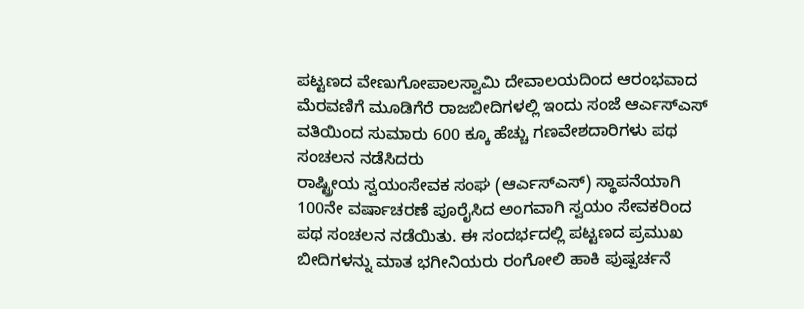ಪಟ್ಟಣದ ವೇಣುಗೋಪಾಲಸ್ವಾಮಿ ದೇವಾಲಯದಿಂದ ಆರಂಭವಾದ ಮೆರವಣಿಗೆ ಮೂಡಿಗೆರೆ ರಾಜಬೀದಿಗಳಲ್ಲಿ ಇಂದು ಸಂಜೆ ಆರ್ಎಸ್ಎಸ್ ವತಿಯಿಂದ ಸುಮಾರು 600 ಕ್ಕೂ ಹೆಚ್ಚು ಗಣವೇಶದಾರಿಗಳು ಪಥ ಸಂಚಲನ ನಡೆಸಿದರು
ರಾಷ್ಟ್ರೀಯ ಸ್ವಯಂಸೇವಕ ಸಂಘ (ಆರ್ಎಸ್ಎಸ್) ಸ್ಥಾಪನೆಯಾಗಿ 100ನೇ ವರ್ಷಾಚರಣೆ ಪೂರೈಸಿದ ಅಂಗವಾಗಿ ಸ್ವಯಂ ಸೇವಕರಿಂದ ಪಥ ಸಂಚಲನ ನಡೆಯಿತು. ಈ ಸಂದರ್ಭದಲ್ಲಿ ಪಟ್ಟಣದ ಪ್ರಮುಖ ಬೀದಿಗಳನ್ನು ಮಾತ ಭಗೀನಿಯರು ರಂಗೋಲಿ ಹಾಕಿ ಪುಷ್ಪರ್ಚನೆ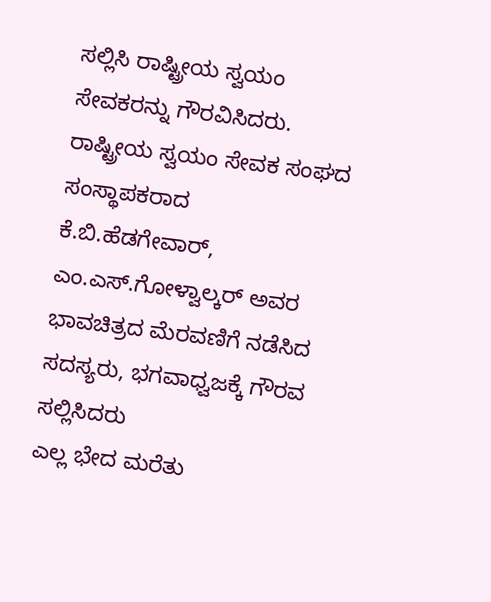ಸಲ್ಲಿಸಿ ರಾಷ್ಟ್ರೀಯ ಸ್ವಯಂ ಸೇವಕರನ್ನು ಗೌರವಿಸಿದರು.
ರಾಷ್ಟ್ರೀಯ ಸ್ವಯಂ ಸೇವಕ ಸಂಘದ ಸಂಸ್ಥಾಪಕರಾದ ಕೆ.ಬಿ.ಹೆಡಗೇವಾರ್, ಎಂ.ಎಸ್.ಗೋಳ್ವಾಲ್ಕರ್ ಅವರ ಭಾವಚಿತ್ರದ ಮೆರವಣಿಗೆ ನಡೆಸಿದ ಸದಸ್ಯರು, ಭಗವಾಧ್ವಜಕ್ಕೆ ಗೌರವ ಸಲ್ಲಿಸಿದರು
ಎಲ್ಲ ಭೇದ ಮರೆತು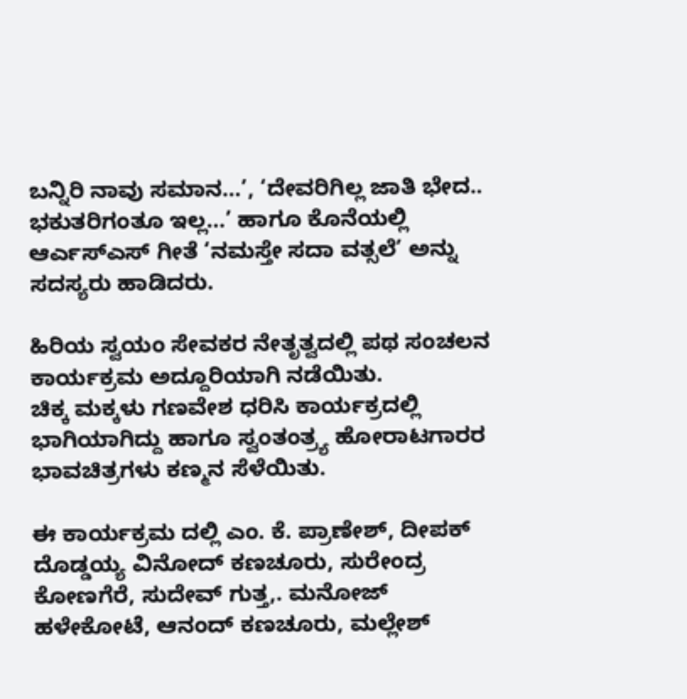ಬನ್ನಿರಿ ನಾವು ಸಮಾನ…’, ‘ದೇವರಿಗಿಲ್ಲ ಜಾತಿ ಭೇದ.. ಭಕುತರಿಗಂತೂ ಇಲ್ಲ…’ ಹಾಗೂ ಕೊನೆಯಲ್ಲಿ ಆರ್ಎಸ್ಎಸ್ ಗೀತೆ ‘ನಮಸ್ತೇ ಸದಾ ವತ್ಸಲೆ’ ಅನ್ನು ಸದಸ್ಯರು ಹಾಡಿದರು.

ಹಿರಿಯ ಸ್ವಯಂ ಸೇವಕರ ನೇತೃತ್ವದಲ್ಲಿ ಪಥ ಸಂಚಲನ ಕಾರ್ಯಕ್ರಮ ಅದ್ದೂರಿಯಾಗಿ ನಡೆಯಿತು.
ಚಿಕ್ಕ ಮಕ್ಕಳು ಗಣವೇಶ ಧರಿಸಿ ಕಾರ್ಯಕ್ರದಲ್ಲಿ ಭಾಗಿಯಾಗಿದ್ದು ಹಾಗೂ ಸ್ವಂತಂತ್ರ್ಯ ಹೋರಾಟಗಾರರ ಭಾವಚಿತ್ರಗಳು ಕಣ್ಮನ ಸೆಳೆಯಿತು.

ಈ ಕಾರ್ಯಕ್ರಮ ದಲ್ಲಿ ಎಂ. ಕೆ. ಪ್ರಾಣೇಶ್, ದೀಪಕ್ ದೊಡ್ಡಯ್ಯ ವಿನೋದ್ ಕಣಚೂರು, ಸುರೇಂದ್ರ ಕೋಣಗೆರೆ, ಸುದೇವ್ ಗುತ್ತ,. ಮನೋಜ್ ಹಳೇಕೋಟೆ, ಆನಂದ್ ಕಣಚೂರು, ಮಲ್ಲೇಶ್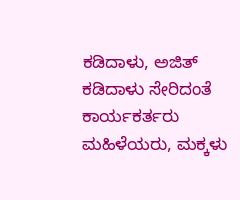ಕಡಿದಾಳು, ಅಜಿತ್ ಕಡಿದಾಳು ಸೇರಿದಂತೆ ಕಾರ್ಯಕರ್ತರು ಮಹಿಳೆಯರು, ಮಕ್ಕಳು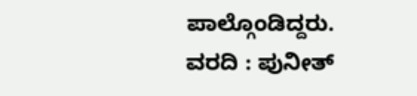ಪಾಲ್ಗೊಂಡಿದ್ದರು.
ವರದಿ : ಪುನೀತ್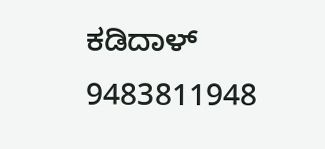ಕಡಿದಾಳ್
9483811948